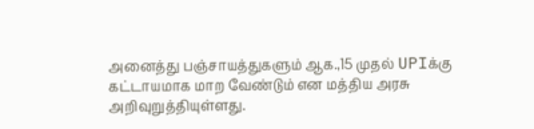அனைத்து பஞ்சாயத்துகளும் ஆக.,15 முதல் UPIக்கு கட்டாயமாக மாற வேண்டும் என மத்திய அரசு அறிவுறுத்தியுள்ளது.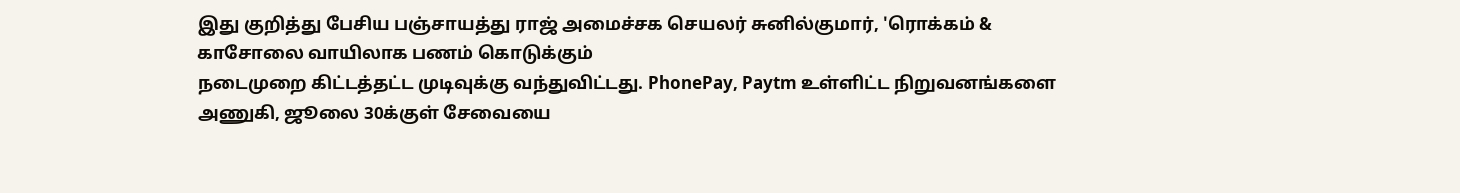இது குறித்து பேசிய பஞ்சாயத்து ராஜ் அமைச்சக செயலர் சுனில்குமார், 'ரொக்கம் & காசோலை வாயிலாக பணம் கொடுக்கும்
நடைமுறை கிட்டத்தட்ட முடிவுக்கு வந்துவிட்டது. PhonePay, Paytm உள்ளிட்ட நிறுவனங்களை அணுகி, ஜூலை 30க்குள் சேவையை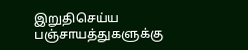இறுதிசெய்ய பஞ்சாயத்துகளுக்கு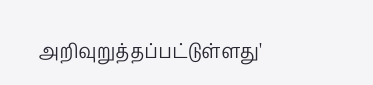அறிவுறுத்தப்பட்டுள்ளது'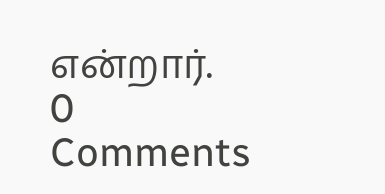என்றார்.
0 Comments